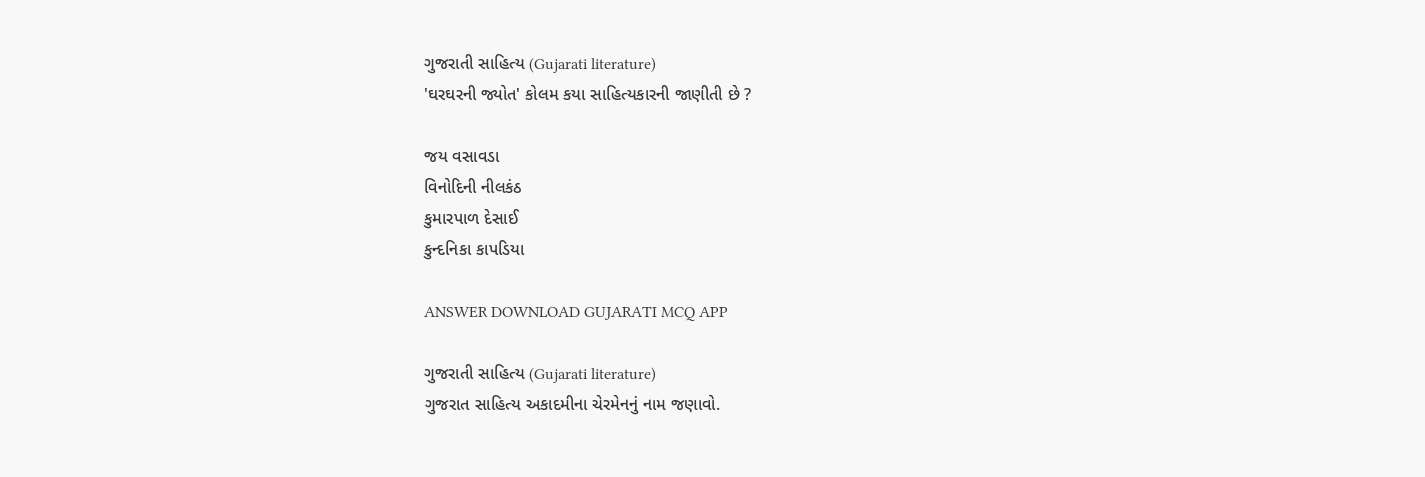ગુજરાતી સાહિત્ય (Gujarati literature)
'ઘરઘરની જ્યોત' કોલમ કયા સાહિત્યકારની જાણીતી છે ?

જય વસાવડા
વિનોદિની નીલકંઠ
કુમારપાળ દેસાઈ
કુન્દનિકા કાપડિયા

ANSWER DOWNLOAD GUJARATI MCQ APP

ગુજરાતી સાહિત્ય (Gujarati literature)
ગુજરાત સાહિત્ય અકાદમીના ચેરમેનનું નામ જણાવો.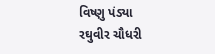વિષ્ણુ પંડ્યા
રઘુવીર ચૌધરી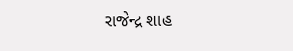રાજેન્દ્ર શાહ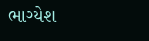ભાગ્યેશ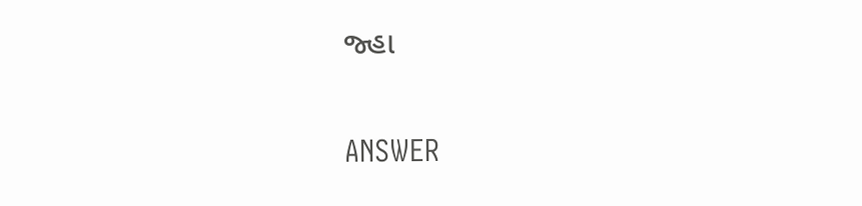જ્હા

ANSWER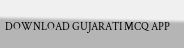DOWNLOAD GUJARATI MCQ APP